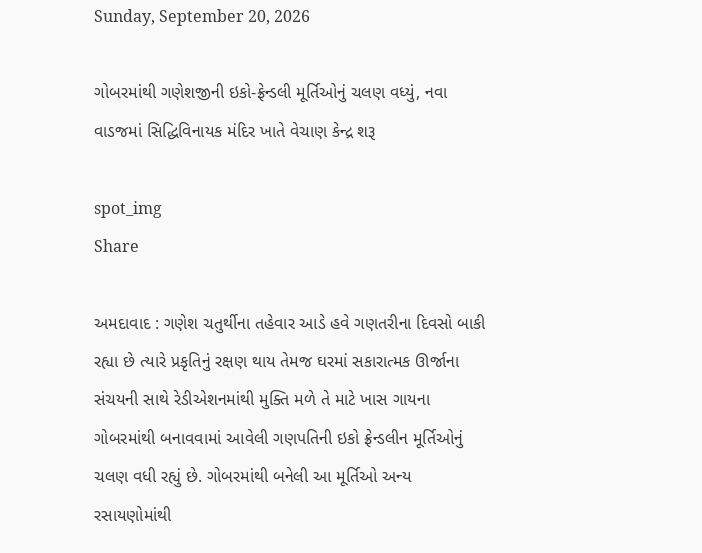Sunday, September 20, 2026

ગોબરમાંથી ગણેશજીની ઇકો-ફ્રેન્ડલી મૂર્તિઓનું ચલણ વધ્યું, નવા વાડજમાં સિદ્ધિવિનાયક મંદિર ખાતે વેચાણ કેન્દ્ર શરૂ

spot_img
Share

અમદાવાદ : ગણેશ ચતુર્થીના તહેવાર આડે હવે ગણતરીના દિવસો બાકી રહ્યા છે ત્યારે પ્રકૃતિનું રક્ષણ થાય તેમજ ઘરમાં સકારાત્મક ઊર્જાના સંચયની સાથે રેડીએશનમાંથી મુક્તિ મળે તે માટે ખાસ ગાયના ગોબરમાંથી બનાવવામાં આવેલી ગણપતિની ઇકો ફ્રેન્ડલીન મૂર્તિઓનું ચલણ વધી રહ્યું છે. ગોબરમાંથી બનેલી આ મૂર્તિઓ અન્ય રસાયણોમાંથી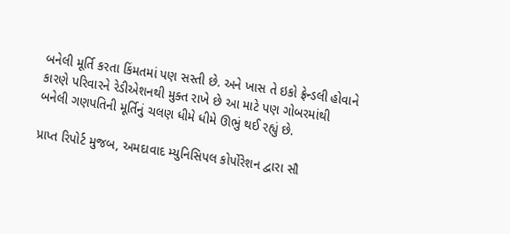બનેલી મૂર્તિ કરતા કિંમતમાં પણ સસ્તી છે. અને ખાસ તે ઇકો ફ્રેન્ડલી હોવાને કારણે પરિવારને રેડીએશનથી મુક્ત રાખે છે આ માટે પણ ગોબરમાંથી બનેલી ગણપતિની મૂર્તિનું ચલણ ધીમે ધીમે ઊભું થઈ રહ્યું છે.

પ્રાપ્ત રિપોર્ટ મુજબ, અમદાવાદ મ્યુનિસિપલ કોર્પોરેશન દ્વારા સૌ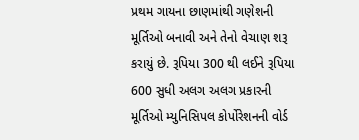પ્રથમ ગાયના છાણમાંથી ગણેશની મૂર્તિઓ બનાવી અને તેનો વેચાણ શરૂ કરાયું છે. રૂપિયા 300 થી લઈને રૂપિયા 600 સુધી અલગ અલગ પ્રકારની મૂર્તિઓ મ્યુનિસિપલ કોર્પોરેશનની વોર્ડ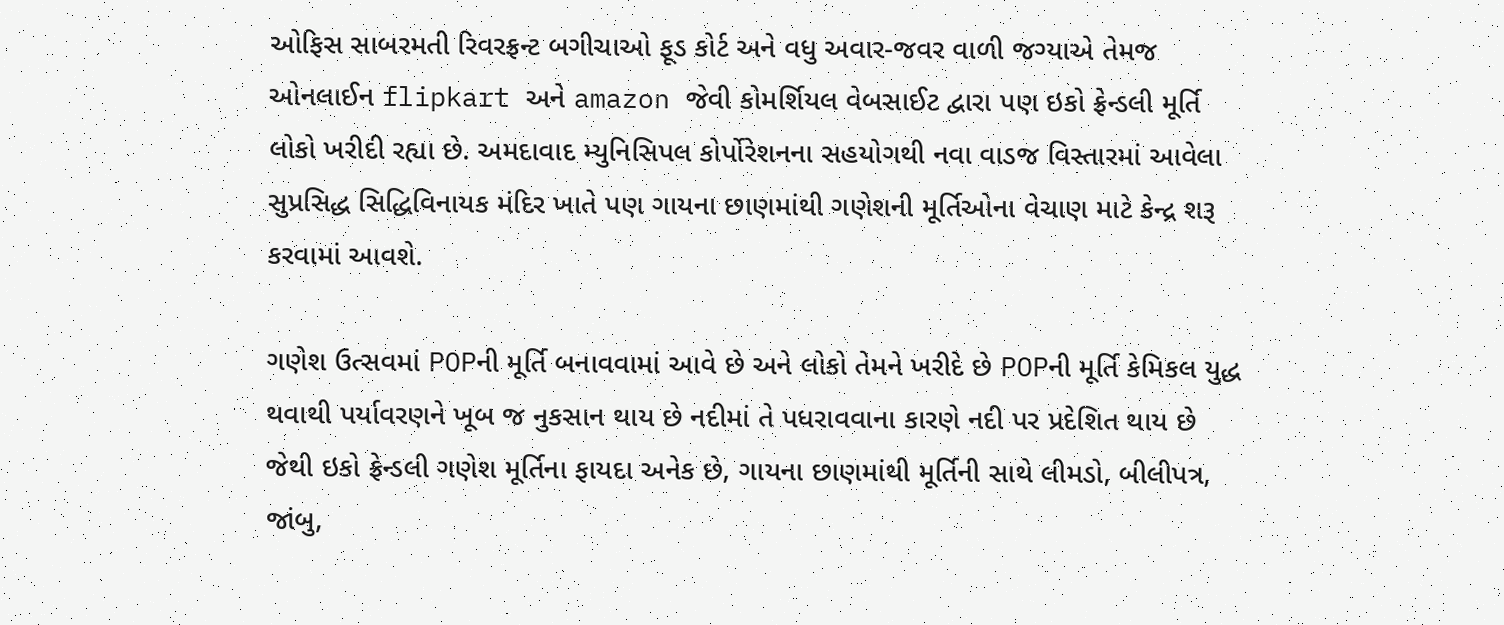ઓફિસ સાબરમતી રિવરફ્રન્ટ બગીચાઓ ફૂડ કોર્ટ અને વધુ અવાર-જવર વાળી જગ્યાએ તેમજ ઓનલાઈન flipkart અને amazon જેવી કોમર્શિયલ વેબસાઈટ દ્વારા પણ ઇકો ફ્રેન્ડલી મૂર્તિ લોકો ખરીદી રહ્યા છે. અમદાવાદ મ્યુનિસિપલ કોર્પોરેશનના સહયોગથી નવા વાડજ વિસ્તારમાં આવેલા સુપ્રસિદ્ધ સિદ્ધિવિનાયક મંદિર ખાતે પણ ગાયના છાણમાંથી ગણેશની મૂર્તિઓના વેચાણ માટે કેન્દ્ર શરૂ કરવામાં આવશે.

ગણેશ ઉત્સવમાં POPની મૂર્તિ બનાવવામાં આવે છે અને લોકો તેમને ખરીદે છે POPની મૂર્તિ કેમિકલ યુદ્ધ થવાથી પર્યાવરણને ખૂબ જ નુકસાન થાય છે નદીમાં તે પધરાવવાના કારણે નદી પર પ્રદેશિત થાય છે જેથી ઇકો ફ્રેન્ડલી ગણેશ મૂર્તિના ફાયદા અનેક છે, ગાયના છાણમાંથી મૂર્તિની સાથે લીમડો, બીલીપત્ર, જાંબુ,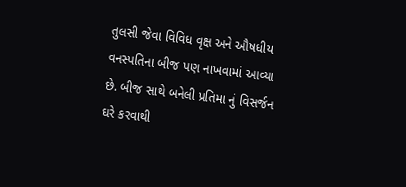તુલસી જેવા વિવિધ વૃક્ષ અને ઔષધીય વનસ્પતિના બીજ પણ નાખવામાં આવ્યા છે. બીજ સાથે બનેલી પ્રતિમા નું વિસર્જન ઘરે કરવાથી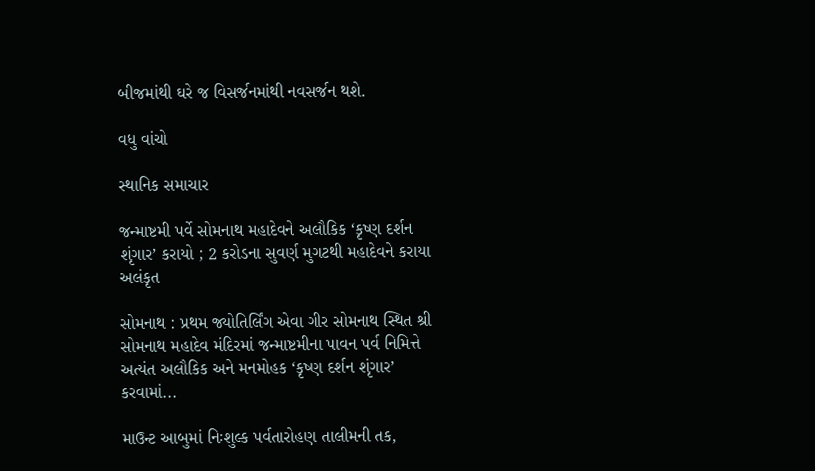બીજમાંથી ઘરે જ વિસર્જનમાંથી નવસર્જન થશે.

વધુ વાંચો

સ્થાનિક સમાચાર

જન્માષ્ટમી પર્વે સોમનાથ મહાદેવને અલૌકિક ‘કૃષ્ણ દર્શન શૃંગાર’ કરાયો ; 2 કરોડના સુવર્ણ મુગટથી મહાદેવને કરાયા અલંકૃત

સોમનાથ : પ્રથમ જ્યોતિર્લિંગ એવા ગીર સોમનાથ સ્થિત શ્રી સોમનાથ મહાદેવ મંદિરમાં જન્માષ્ટમીના પાવન પર્વ નિમિત્તે અત્યંત અલૌકિક અને મનમોહક ‘કૃષ્ણ દર્શન શૃંગાર’ કરવામાં...

માઉન્ટ આબુમાં નિઃશુલ્ક પર્વતારોહણ તાલીમની તક,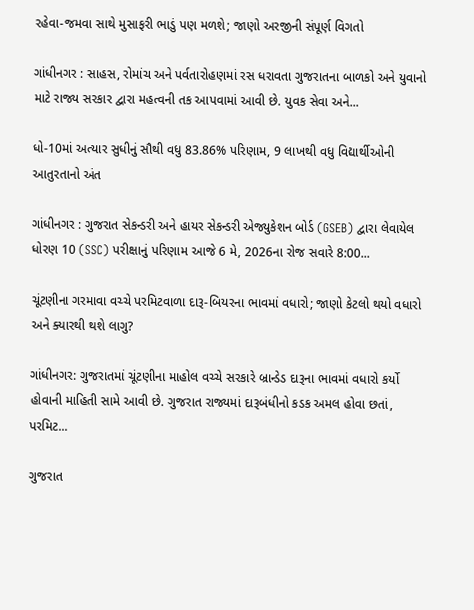રહેવા-જમવા સાથે મુસાફરી ભાડું પણ મળશે; જાણો અરજીની સંપૂર્ણ વિગતો

ગાંધીનગર : સાહસ, રોમાંચ અને પર્વતારોહણમાં રસ ધરાવતા ગુજરાતના બાળકો અને યુવાનો માટે રાજ્ય સરકાર દ્વારા મહત્વની તક આપવામાં આવી છે. યુવક સેવા અને...

ધો-10માં અત્યાર સુધીનું સૌથી વધુ 83.86% પરિણામ, 9 લાખથી વધુ વિદ્યાર્થીઓની આતુરતાનો અંત

ગાંધીનગર : ગુજરાત સેકન્ડરી અને હાયર સેકન્ડરી એજ્યુકેશન બોર્ડ (GSEB) દ્વારા લેવાયેલ ધોરણ 10 (SSC) પરીક્ષાનું પરિણામ આજે 6 મે, 2026ના રોજ સવારે 8:00...

ચૂંટણીના ગરમાવા વચ્ચે પરમિટવાળા દારૂ-બિયરના ભાવમાં વધારો; જાણો કેટલો થયો વધારો અને ક્યારથી થશે લાગુ?

ગાંધીનગર: ગુજરાતમાં ચૂંટણીના માહોલ વચ્ચે સરકારે બ્રાન્ડેડ દારૂના ભાવમાં વધારો કર્યો હોવાની માહિતી સામે આવી છે. ગુજરાત રાજ્યમાં દારૂબંધીનો કડક અમલ હોવા છતાં, પરમિટ...

ગુજરાત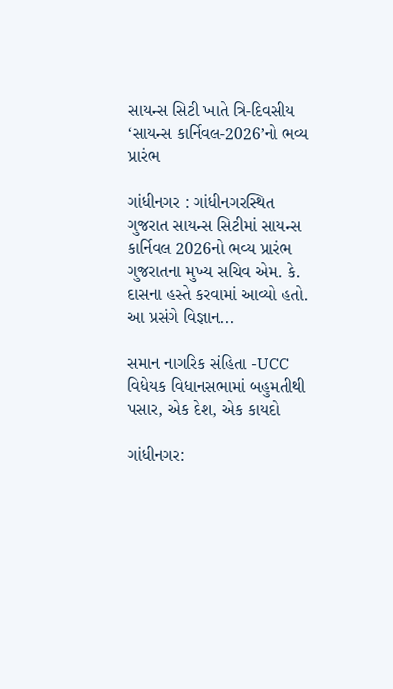સાયન્સ સિટી ખાતે ત્રિ-દિવસીય ‘સાયન્સ કાર્નિવલ-2026’નો ભવ્ય પ્રારંભ

ગાંધીનગર : ગાંધીનગરસ્થિત ગુજરાત સાયન્સ સિટીમાં સાયન્સ કાર્નિવલ 2026નો ભવ્ય પ્રારંભ ગુજરાતના મુખ્ય સચિવ એમ. કે. દાસના હસ્તે કરવામાં આવ્યો હતો. આ પ્રસંગે વિજ્ઞાન...

સમાન નાગરિક સંહિતા -UCC વિધેયક વિધાનસભામાં બહુમતીથી પસાર, એક દેશ, એક કાયદો

ગાંધીનગર: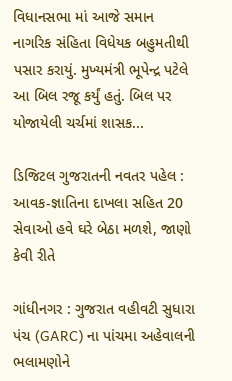વિધાનસભા માં આજે સમાન નાગરિક સંહિતા વિધેયક બહુમતીથી પસાર કરાયું. મુખ્યમંત્રી ભૂપેન્દ્ર પટેલે આ બિલ રજૂ કર્યું હતું. બિલ પર યોજાયેલી ચર્ચમાં શાસક...

ડિજિટલ ગુજરાતની નવતર પહેલ : આવક-જ્ઞાતિના દાખલા સહિત 20 સેવાઓ હવે ઘરે બેઠા મળશે, જાણો કેવી રીતે

ગાંધીનગર : ગુજરાત વહીવટી સુધારા પંચ (GARC) ના પાંચમા અહેવાલની ભલામણોને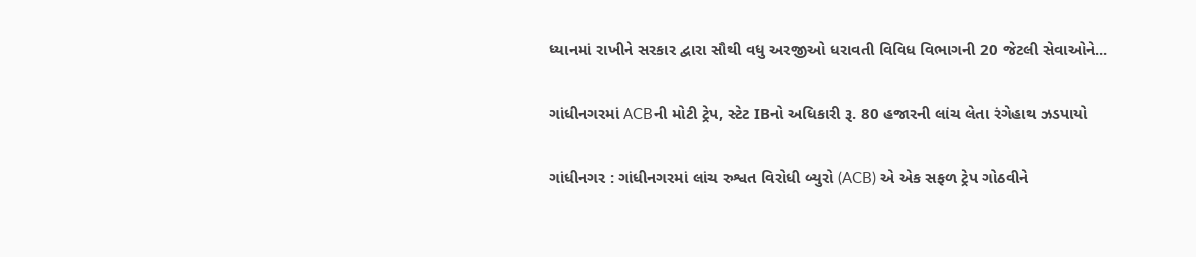ધ્યાનમાં રાખીને સરકાર દ્વારા સૌથી વધુ અરજીઓ ધરાવતી વિવિધ વિભાગની 20 જેટલી સેવાઓને...

ગાંધીનગરમાં ACBની મોટી ટ્રેપ, સ્ટેટ IBનો અધિકારી રૂ. 80 હજારની લાંચ લેતા રંગેહાથ ઝડપાયો

ગાંધીનગર : ગાંધીનગરમાં લાંચ રુશ્વત વિરોધી બ્યુરો (ACB) એ એક સફળ ટ્રેપ ગોઠવીને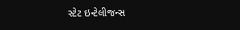સ્ટેટ ઇન્ટેલીજન્સ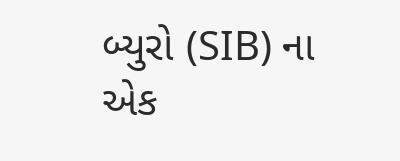બ્યુરો (SIB) ના એક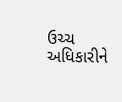ઉચ્ચ અધિકારીને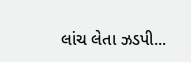લાંચ લેતા ઝડપી...